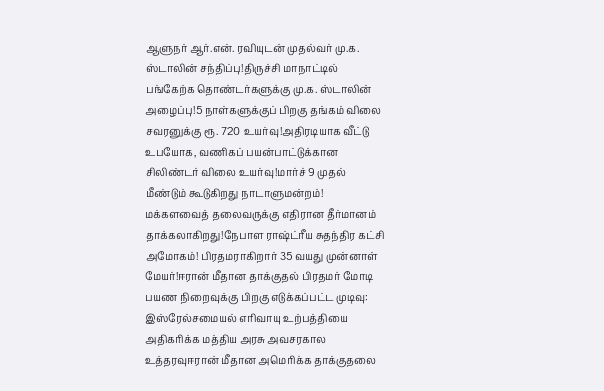ஆளுநர் ஆர்.என். ரவியுடன் முதல்வர் மு.க. ஸ்டாலின் சந்திப்பு!திருச்சி மாநாட்டில் பங்கேற்க தொண்டர்களுக்கு மு.க. ஸ்டாலின் அழைப்பு!5 நாள்களுக்குப் பிறகு தங்கம் விலை சவரனுக்கு ரூ. 720 உயர்வு!அதிரடியாக வீட்டு உபயோக, வணிகப் பயன்பாட்டுக்கான சிலிண்டர் விலை உயர்வு!மார்ச் 9 முதல் மீண்டும் கூடுகிறது நாடாளுமன்றம்! மக்களவைத் தலைவருக்கு எதிரான தீர்மானம் தாக்கலாகிறது!நேபாள ராஷ்ட்ரீய சுதந்திர கட்சி அமோகம்! பிரதமராகிறார் 35 வயது முன்னாள் மேயர்!ஈரான் மீதான தாக்குதல் பிரதமர் மோடி பயண நிறைவுக்கு பிறகு எடுக்கப்பட்ட முடிவு: இஸ்ரேல்சமையல் எரிவாயு உற்பத்தியை அதிகரிக்க மத்திய அரசு அவசரகால உத்தரவுஈரான் மீதான அமெரிக்க தாக்குதலை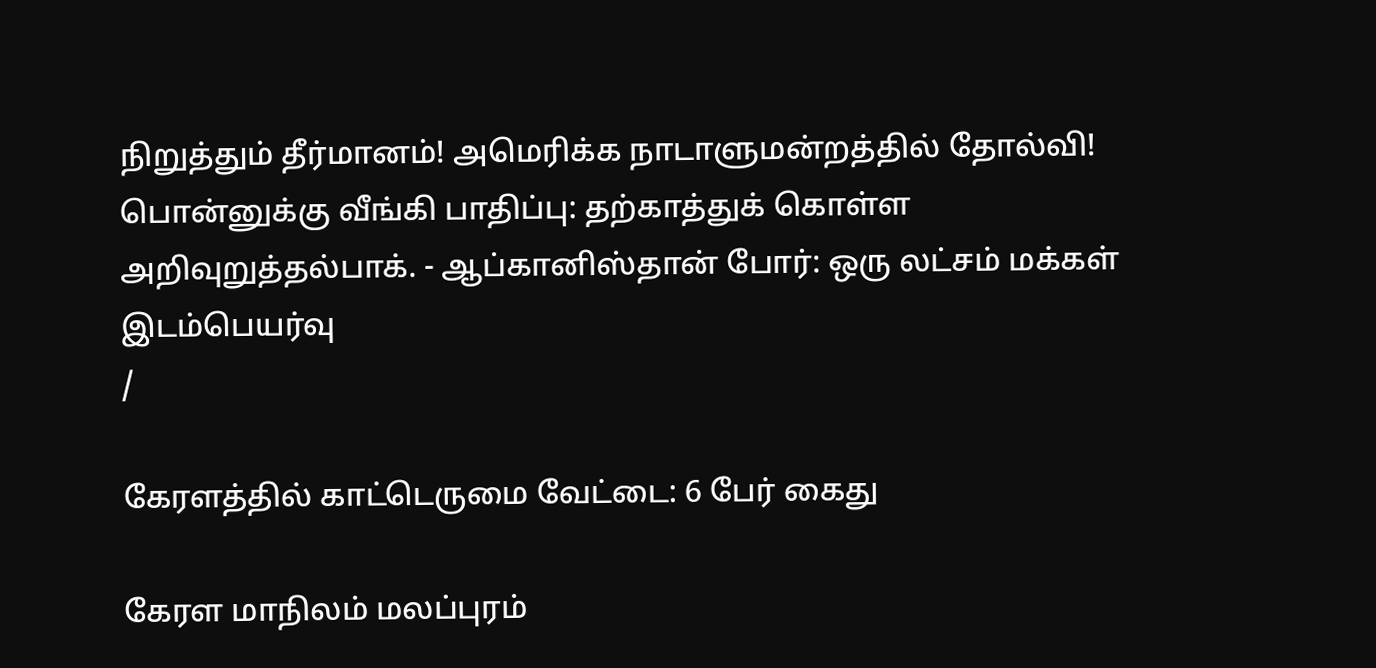நிறுத்தும் தீர்மானம்! அமெரிக்க நாடாளுமன்றத்தில் தோல்வி! பொன்னுக்கு வீங்கி பாதிப்பு: தற்காத்துக் கொள்ள அறிவுறுத்தல்பாக். - ஆப்கானிஸ்தான் போர்: ஒரு லட்சம் மக்கள் இடம்பெயர்வு
/

கேரளத்தில் காட்டெருமை வேட்டை: 6 பேர் கைது

கேரள மாநிலம் மலப்புரம்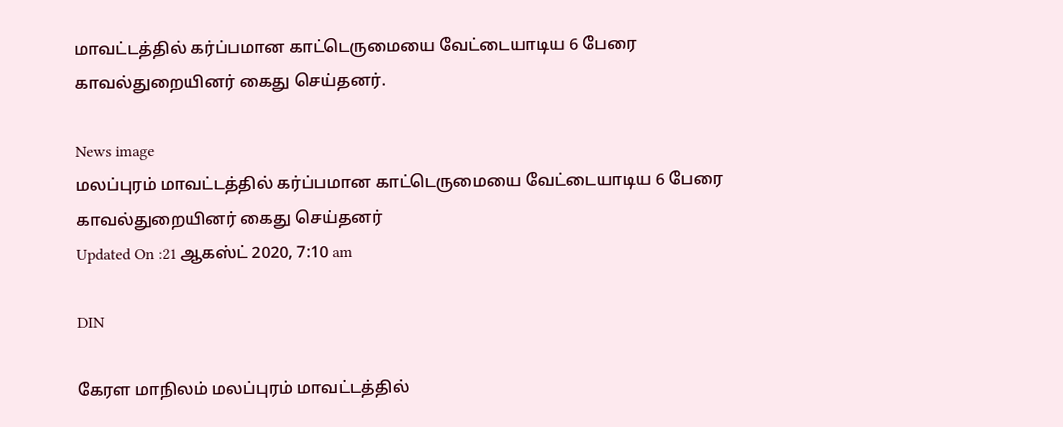மாவட்டத்தில் கர்ப்பமான காட்டெருமையை வேட்டையாடிய 6 பேரை காவல்துறையினர் கைது செய்தனர்.

News image
மலப்புரம் மாவட்டத்தில் கர்ப்பமான காட்டெருமையை வேட்டையாடிய 6 பேரை காவல்துறையினர் கைது செய்தனர்
Updated On :21 ஆகஸ்ட் 2020, 7:10 am

DIN

கேரள மாநிலம் மலப்புரம் மாவட்டத்தில்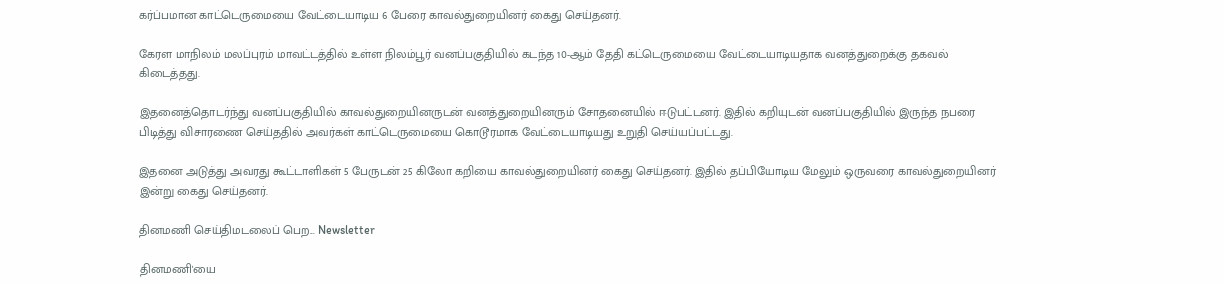கர்ப்பமான காட்டெருமையை வேட்டையாடிய 6 பேரை காவல்துறையினர் கைது செய்தனர்.

கேரள மாநிலம் மலப்புரம் மாவட்டத்தில் உள்ள நிலம்பூர் வனப்பகுதியில் கடந்த 10-ஆம் தேதி கட்டெருமையை வேட்டையாடியதாக வனத்துறைக்கு தகவல் கிடைத்தது.

இதனைத்தொடர்ந்து வனப்பகுதியில் காவல்துறையினருடன் வனத்துறையினரும் சோதனையில் ஈடுபட்டனர். இதில் கறியுடன் வனப்பகுதியில் இருந்த நபரை பிடித்து விசாரணை செய்ததில் அவர்கள் காட்டெருமையை கொடூரமாக வேட்டையாடியது உறுதி செய்யப்பட்டது.

இதனை அடுத்து அவரது கூட்டாளிகள் 5 பேருடன் 25 கிலோ கறியை காவல்துறையினர் கைது செய்தனர். இதில் தப்பியோடிய மேலும் ஒருவரை காவல்துறையினர் இன்று கைது செய்தனர்.

தினமணி செய்திமடலைப் பெற... Newsletter

தினமணி'யை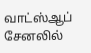வாட்ஸ்ஆப் சேனலில்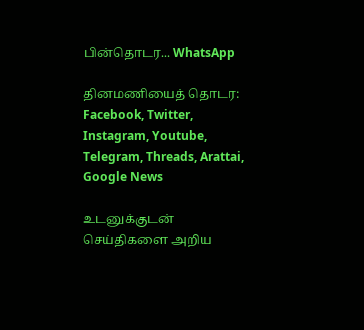பின்தொடர... WhatsApp

தினமணியைத் தொடர: Facebook, Twitter, Instagram, Youtube, Telegram, Threads, Arattai, Google News

உடனுக்குடன் செய்திகளை அறிய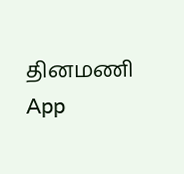தினமணி App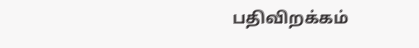பதிவிறக்கம்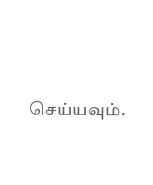செய்யவும்.